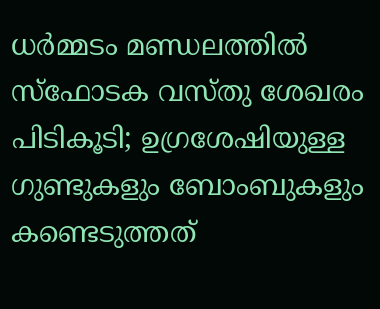ധര്‍മ്മടം മണ്ഡലത്തില്‍ സ്‌ഫോടക വസ്തു ശേഖരം പിടികൂടി; ഉഗ്രശേഷിയുള്ള ഗുണ്ടുകളും ബോംബുകളും കണ്ടെടുത്തത്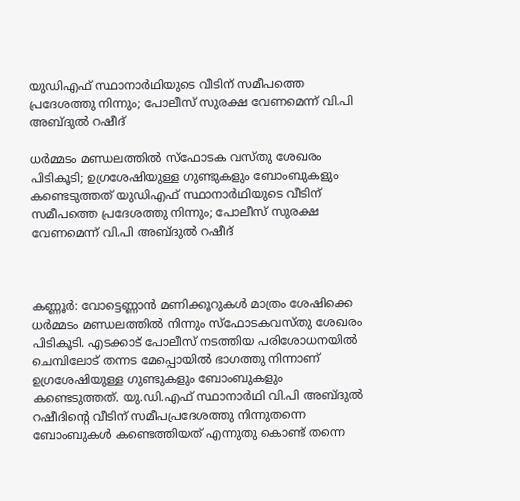യുഡിഎഫ് സ്ഥാനാര്‍ഥിയുടെ വീടിന് സമീപത്തെ പ്രദേശത്തു നിന്നും; പോലീസ് സുരക്ഷ വേണമെന്ന് വി.പി അബ്ദുല്‍ റഷീദ്

ധര്‍മ്മടം മണ്ഡലത്തില്‍ സ്‌ഫോടക വസ്തു ശേഖരം പിടികൂടി; ഉഗ്രശേഷിയുള്ള ഗുണ്ടുകളും ബോംബുകളും കണ്ടെടുത്തത് യുഡിഎഫ് സ്ഥാനാര്‍ഥിയുടെ വീടിന് സമീപത്തെ പ്രദേശത്തു നിന്നും; പോലീസ് സുരക്ഷ വേണമെന്ന് വി.പി അബ്ദുല്‍ റഷീദ്



കണ്ണൂര്‍: വോട്ടെണ്ണാന്‍ മണിക്കൂറുകള്‍ മാത്രം ശേഷിക്കെ ധര്‍മ്മടം മണ്ഡലത്തില്‍ നിന്നും സ്‌ഫോടകവസ്തു ശേഖരം പിടികൂടി. എടക്കാട് പോലീസ് നടത്തിയ പരിശോധനയില്‍ ചെമ്പിലോട് തന്നട മേപ്പൊയില്‍ ഭാഗത്തു നിന്നാണ് ഉഗ്രശേഷിയുള്ള ഗുണ്ടുകളും ബോംബുകളും കണ്ടെടുത്തത്. യു.ഡി.എഫ് സ്ഥാനാര്‍ഥി വി.പി അബ്ദുല്‍ റഷീദിന്റെ വീടിന് സമീപപ്രദേശത്തു നിന്നുതന്നെ ബോംബുകള്‍ കണ്ടെത്തിയത് എന്നുതു കൊണ്ട് തന്നെ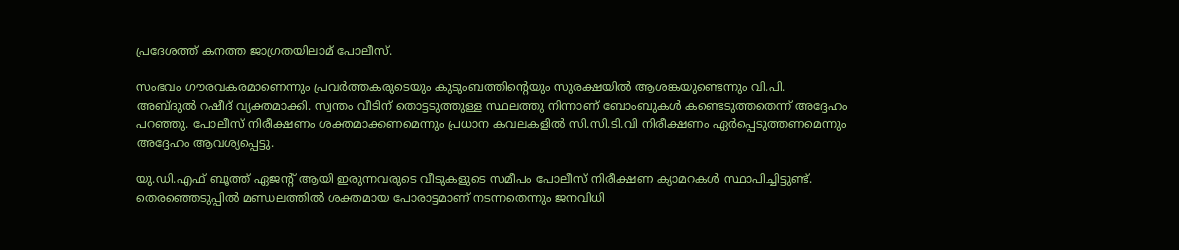പ്രദേശത്ത് കനത്ത ജാഗ്രതയിലാമ് പോലീസ്.

സംഭവം ഗൗരവകരമാണെന്നും പ്രവര്‍ത്തകരുടെയും കുടുംബത്തിന്റെയും സുരക്ഷയില്‍ ആശങ്കയുണ്ടെന്നും വി.പി. അബ്ദുല്‍ റഷീദ് വ്യക്തമാക്കി. സ്വന്തം വീടിന് തൊട്ടടുത്തുള്ള സ്ഥലത്തു നിന്നാണ് ബോംബുകള്‍ കണ്ടെടുത്തതെന്ന് അദ്ദേഹം പറഞ്ഞു. പോലീസ് നിരീക്ഷണം ശക്തമാക്കണമെന്നും പ്രധാന കവലകളില്‍ സി.സി.ടി.വി നിരീക്ഷണം ഏര്‍പ്പെടുത്തണമെന്നും അദ്ദേഹം ആവശ്യപ്പെട്ടു.

യു.ഡി.എഫ് ബൂത്ത് ഏജന്റ് ആയി ഇരുന്നവരുടെ വീടുകളുടെ സമീപം പോലീസ് നിരീക്ഷണ ക്യാമറകള്‍ സ്ഥാപിച്ചിട്ടുണ്ട്. തെരഞ്ഞെടുപ്പില്‍ മണ്ഡലത്തില്‍ ശക്തമായ പോരാട്ടമാണ് നടന്നതെന്നും ജനവിധി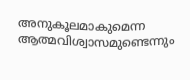അനുകൂലമാകുമെന്ന ആത്മവിശ്വാസമുണ്ടെന്നും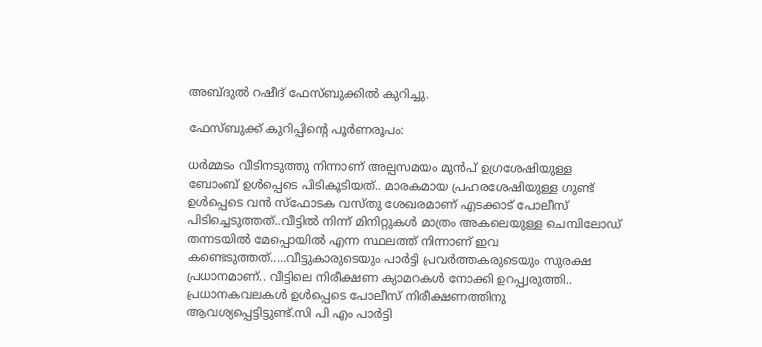അബ്ദുല്‍ റഷീദ് ഫേസ്ബുക്കില്‍ കുറിച്ചു.

ഫേസ്ബുക്ക് കുറിപ്പിന്റെ പൂര്‍ണരൂപം:

ധര്‍മ്മടം വീടിനടുത്തു നിന്നാണ് അല്പസമയം മുന്‍പ് ഉഗ്രശേഷിയുള്ള ബോംബ് ഉള്‍പ്പെടെ പിടികൂടിയത്.. മാരകമായ പ്രഹരശേഷിയുള്ള ഗുണ്ട് ഉള്‍പ്പെടെ വന്‍ സ്‌ഫോടക വസ്തു ശേഖരമാണ് എടക്കാട് പോലീസ് പിടിച്ചെടുത്തത്..വീട്ടില്‍ നിന്ന് മിനിറ്റുകള്‍ മാത്രം അകലെയുള്ള ചെമ്പിലോഡ് തന്നടയില്‍ മേപ്പൊയില്‍ എന്ന സ്ഥലത്ത് നിന്നാണ് ഇവ കണ്ടെടുത്തത്.....വീട്ടുകാരുടെയും പാര്‍ട്ടി പ്രവര്‍ത്തകരുടെയും സുരക്ഷ പ്രധാനമാണ്.. വീട്ടിലെ നിരീക്ഷണ ക്യാമറകള്‍ നോക്കി ഉറപ്പ്വരുത്തി.. പ്രധാനകവലകള്‍ ഉള്‍പ്പെടെ പോലീസ് നിരീക്ഷണത്തിനു ആവശ്യപ്പെട്ടിട്ടുണ്ട്.സി പി എം പാര്‍ട്ടി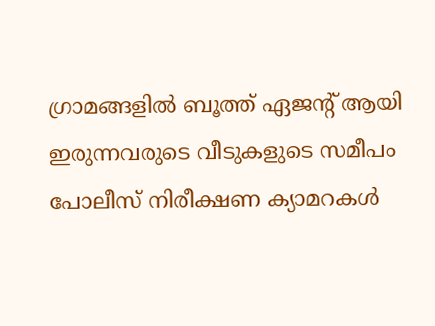ഗ്രാമങ്ങളില്‍ ബൂത്ത് ഏജന്റ് ആയി ഇരുന്നവരുടെ വീടുകളുടെ സമീപം പോലീസ് നിരീക്ഷണ ക്യാമറകള്‍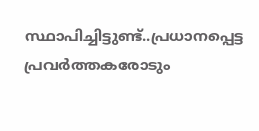സ്ഥാപിച്ചിട്ടുണ്ട്..പ്രധാനപ്പെട്ട പ്രവര്‍ത്തകരോടും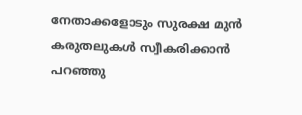നേതാക്കളോടും സുരക്ഷ മുന്‍ കരുതലുകള്‍ സ്വീകരിക്കാന്‍ പറഞ്ഞു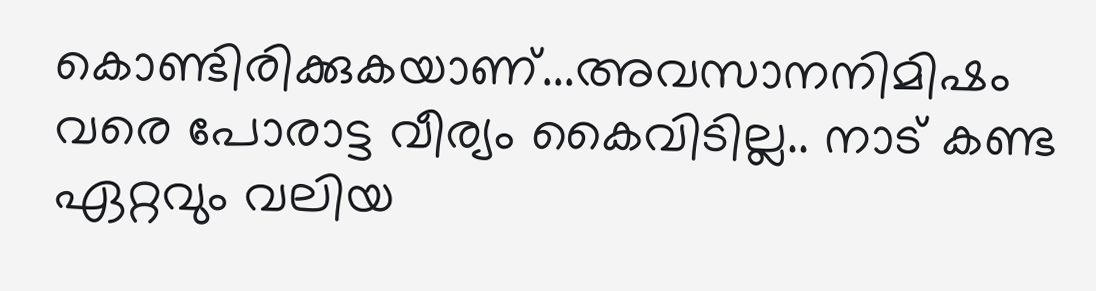കൊണ്ടിരിക്കുകയാണ്...അവസാനനിമിഷം വരെ പോരാട്ട വീര്യം കൈവിടില്ല.. നാട് കണ്ട ഏറ്റവും വലിയ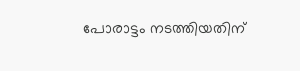പോരാട്ടം നടത്തിയതിന്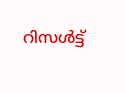റിസള്‍ട്ട്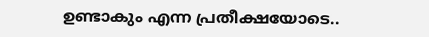ഉണ്ടാകും എന്ന പ്രതീക്ഷയോടെ..